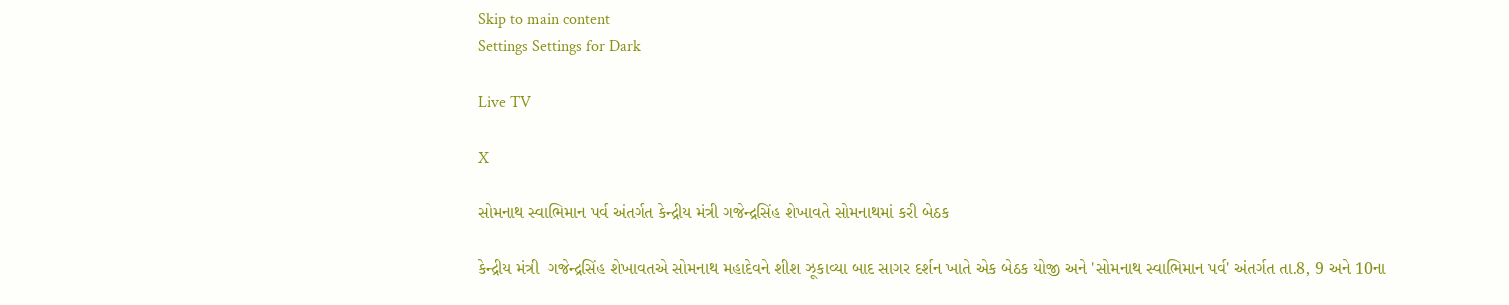Skip to main content
Settings Settings for Dark

Live TV

X

સોમનાથ સ્વાભિમાન પર્વ અંતર્ગત કેન્દ્રીય મંત્રી ગજેન્દ્રસિંહ શેખાવતે સોમનાથમાં કરી બેઠક

કેન્દ્રીય મંત્રી  ગજેન્દ્રસિંહ શેખાવતએ સોમનાથ મહાદેવને શીશ ઝૂકાવ્યા બાદ સાગર દર્શન ખાતે એક બેઠક યોજી અને 'સોમનાથ સ્વાભિમાન પર્વ' અંતર્ગત તા.8, 9 અને 10ના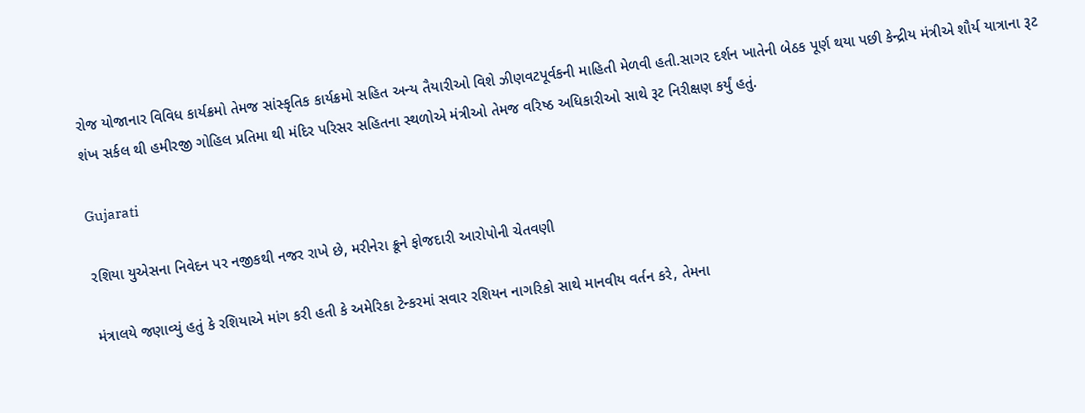રોજ યોજાનાર વિવિધ કાર્યક્રમો તેમજ સાંસ્કૃતિક કાર્યક્રમો સહિત અન્ય તૈયારીઓ વિશે ઝીણવટપૂર્વકની માહિતી મેળવી હતી.સાગર દર્શન ખાતેની બેઠક પૂર્ણ થયા પછી કેન્દ્રીય મંત્રીએ શૌર્ય યાત્રાના રૂટ શંખ સર્કલ થી હમીરજી ગોહિલ પ્રતિમા થી મંદિર પરિસર સહિતના સ્થળોએ મંત્રીઓ તેમજ વરિષ્ઠ અધિકારીઓ સાથે રૂટ નિરીક્ષણ કર્યું હતું.

Gujarati

રશિયા યુએસના નિવેદન પર નજીકથી નજર રાખે છે, મરીનેરા ક્રૂને ફોજદારી આરોપોની ચેતવણી

મંત્રાલયે જણાવ્યું હતું કે રશિયાએ માંગ કરી હતી કે અમેરિકા ટેન્કરમાં સવાર રશિયન નાગરિકો સાથે માનવીય વર્તન કરે, તેમના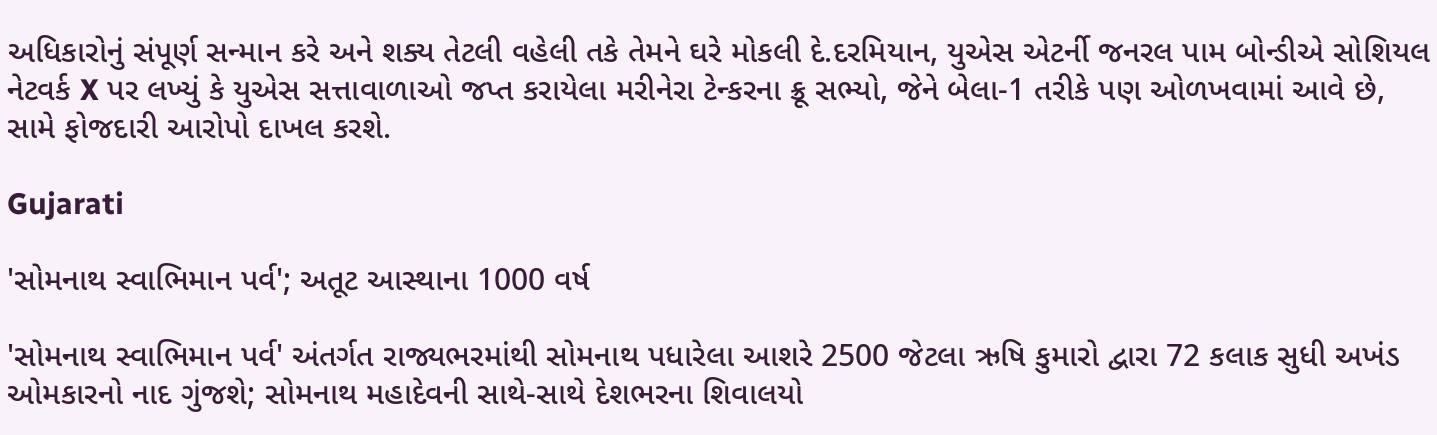અધિકારોનું સંપૂર્ણ સન્માન કરે અને શક્ય તેટલી વહેલી તકે તેમને ઘરે મોકલી દે.દરમિયાન, યુએસ એટર્ની જનરલ પામ બોન્ડીએ સોશિયલ નેટવર્ક X પર લખ્યું કે યુએસ સત્તાવાળાઓ જપ્ત કરાયેલા મરીનેરા ટેન્કરના ક્રૂ સભ્યો, જેને બેલા-1 તરીકે પણ ઓળખવામાં આવે છે, સામે ફોજદારી આરોપો દાખલ કરશે.

Gujarati

'સોમનાથ સ્વાભિમાન પર્વ'; અતૂટ આસ્થાના 1000 વર્ષ

'સોમનાથ સ્વાભિમાન પર્વ' અંતર્ગત રાજ્યભરમાંથી સોમનાથ પધારેલા આશરે 2500 જેટલા ઋષિ કુમારો દ્વારા 72 કલાક સુધી અખંડ ઓમકારનો નાદ ગુંજશે; સોમનાથ મહાદેવની સાથે-સાથે દેશભરના શિવાલયો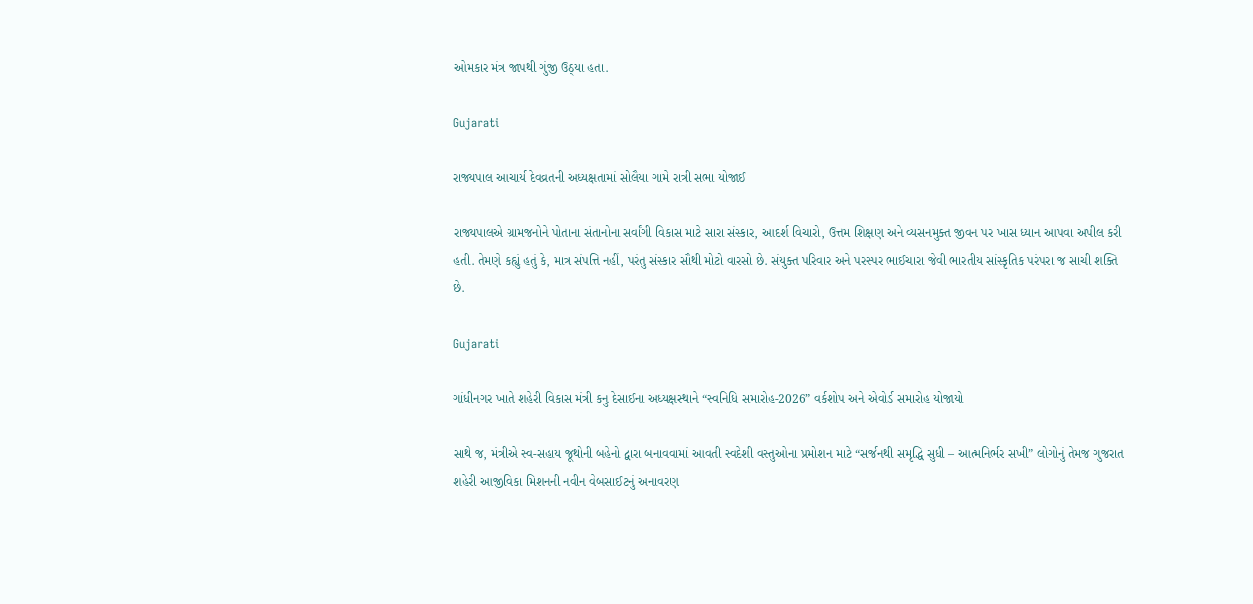ઓમકાર મંત્ર જાપથી ગુંજી ઉઠ્યા હતા.

Gujarati

રાજ્યપાલ આચાર્ય દેવવ્રતની અધ્યક્ષતામાં સોલૈયા ગામે રાત્રી સભા યોજાઈ

રાજ્યપાલએ ગ્રામજનોને પોતાના સંતાનોના સર્વાંગી વિકાસ માટે સારા સંસ્કાર, આદર્શ વિચારો, ઉત્તમ શિક્ષણ અને વ્યસનમુક્ત જીવન પર ખાસ ધ્યાન આપવા અપીલ કરી હતી. તેમણે કહ્યું હતું કે, માત્ર સંપત્તિ નહીં, પરંતુ સંસ્કાર સૌથી મોટો વારસો છે. સંયુક્ત પરિવાર અને પરસ્પર ભાઈચારા જેવી ભારતીય સાંસ્કૃતિક પરંપરા જ સાચી શક્તિ છે.

Gujarati

ગાંધીનગર ખાતે શહેરી વિકાસ મંત્રી કનુ દેસાઈના અધ્યક્ષસ્થાને “સ્વનિધિ સમારોહ-2026” વર્કશોપ અને એવોર્ડ સમારોહ યોજાયો

સાથે જ, મંત્રીએ સ્વ-સહાય જૂથોની બહેનો દ્વારા બનાવવામાં આવતી સ્વદેશી વસ્તુઓના પ્રમોશન માટે “સર્જનથી સમૃદ્ધિ સુધી – આત્મનિર્ભર સખી” લોગોનું તેમજ ગુજરાત શહેરી આજીવિકા મિશનની નવીન વેબસાઈટનું અનાવરણ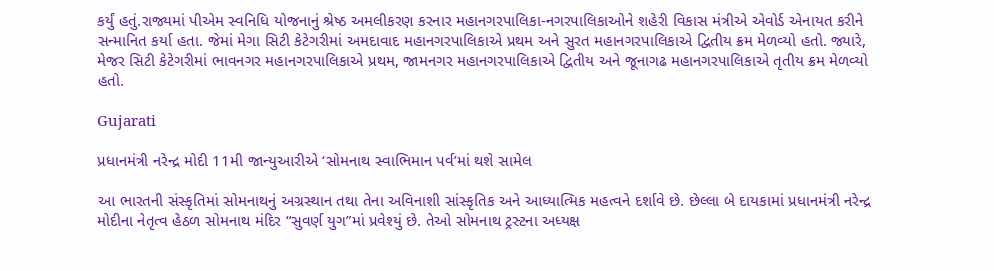કર્યું હતું.રાજ્યમાં પીએમ સ્વનિધિ યોજનાનું શ્રેષ્ઠ અમલીકરણ કરનાર મહાનગરપાલિકા-નગરપાલિકાઓને શહેરી વિકાસ મંત્રીએ એવોર્ડ એનાયત કરીને સન્માનિત કર્યા હતા. જેમાં મેગા સિટી કેટેગરીમાં અમદાવાદ મહાનગરપાલિકાએ પ્રથમ અને સુરત મહાનગરપાલિકાએ દ્વિતીય ક્રમ મેળવ્યો હતો. જ્યારે, મેજર સિટી કેટેગરીમાં ભાવનગર મહાનગરપાલિકાએ પ્રથમ, જામનગર મહાનગરપાલિકાએ દ્વિતીય અને જૂનાગઢ મહાનગરપાલિકાએ તૃતીય ક્રમ મેળવ્યો હતો.

Gujarati

પ્રધાનમંત્રી નરેન્દ્ર મોદી 11મી જાન્યુઆરીએ ‘સોમનાથ સ્વાભિમાન પર્વ’માં થશે સામેલ

આ ભારતની સંસ્કૃતિમાં સોમનાથનું અગ્રસ્થાન તથા તેના અવિનાશી સાંસ્કૃતિક અને આધ્યાત્મિક મહત્વને દર્શાવે છે. છેલ્લા બે દાયકામાં પ્રધાનમંત્રી નરેન્દ્ર મોદીના નેતૃત્વ હેઠળ સોમનાથ મંદિર “સુવર્ણ યુગ”માં પ્રવેશ્યું છે. તેઓ સોમનાથ ટ્રસ્ટના અધ્યક્ષ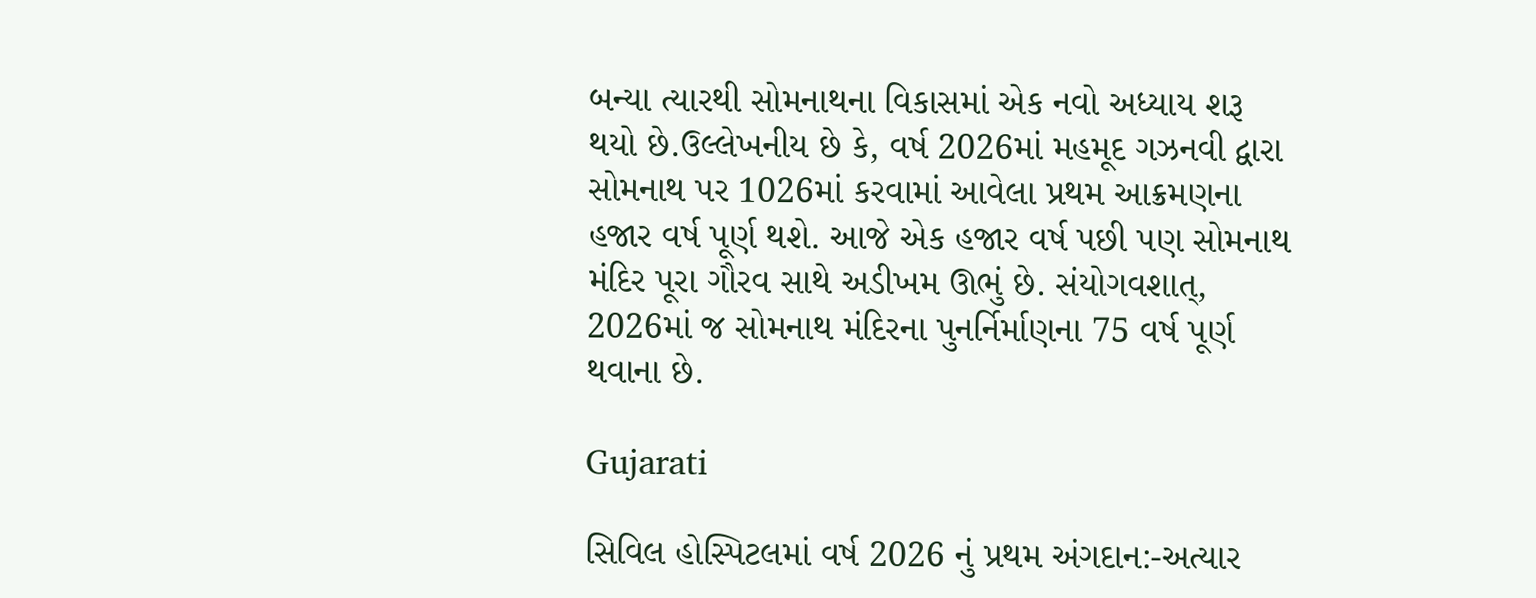બન્યા ત્યારથી સોમનાથના વિકાસમાં એક નવો અધ્યાય શરૂ થયો છે.ઉલ્લેખનીય છે કે, વર્ષ 2026માં મહમૂદ ગઝનવી દ્વારા સોમનાથ પર 1026માં કરવામાં આવેલા પ્રથમ આક્રમણના હજાર વર્ષ પૂર્ણ થશે. આજે એક હજાર વર્ષ પછી પણ સોમનાથ મંદિર પૂરા ગૌરવ સાથે અડીખમ ઊભું છે. સંયોગવશાત્, 2026માં જ સોમનાથ મંદિરના પુનર્નિર્માણના 75 વર્ષ પૂર્ણ થવાના છે.

Gujarati

સિવિલ હોસ્પિટલમાં વર્ષ 2026 નું પ્રથમ અંગદાન:-અત્યાર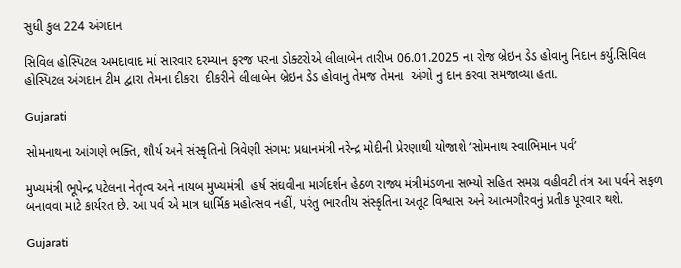સુધી કુલ 224 અંગદાન

સિવિલ હોસ્પિટલ અમદાવાદ માં સારવાર દરમ્યાન ફરજ પરના ડોક્ટરોએ લીલાબેન તારીખ 06.01.2025 ના રોજ બ્રેઇન ડેડ હોવાનુ નિદાન કર્યુ.સિવિલ હોસ્પિટલ અંગદાન ટીમ દ્વારા તેમના દીકરા  દીકરીને લીલાબેન બ્રેઇન ડેડ હોવાનુ તેમજ તેમના  અંગો નુ દાન કરવા સમજાવ્યા હતા.

Gujarati

સોમનાથના આંગણે ભક્તિ, શૌર્ય અને સંસ્કૃતિનો ત્રિવેણી સંગમ: પ્રધાનમંત્રી નરેન્દ્ર મોદીની પ્રેરણાથી યોજાશે ‘સોમનાથ સ્વાભિમાન પર્વ’

મુખ્યમંત્રી ભૂપેન્દ્ર પટેલના નેતૃત્વ અને નાયબ મુખ્યમંત્રી  હર્ષ સંઘવીના માર્ગદર્શન હેઠળ રાજ્ય મંત્રીમંડળના સભ્યો સહિત સમગ્ર વહીવટી તંત્ર આ પર્વને સફળ બનાવવા માટે કાર્યરત છે. આ પર્વ એ માત્ર ધાર્મિક મહોત્સવ નહીં, પરંતુ ભારતીય સંસ્કૃતિના અતૂટ વિશ્વાસ અને આત્મગૌરવનું પ્રતીક પૂરવાર થશે.

Gujarati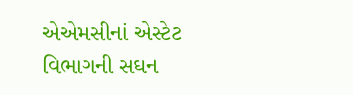એએમસીનાં એસ્ટેટ વિભાગની સઘન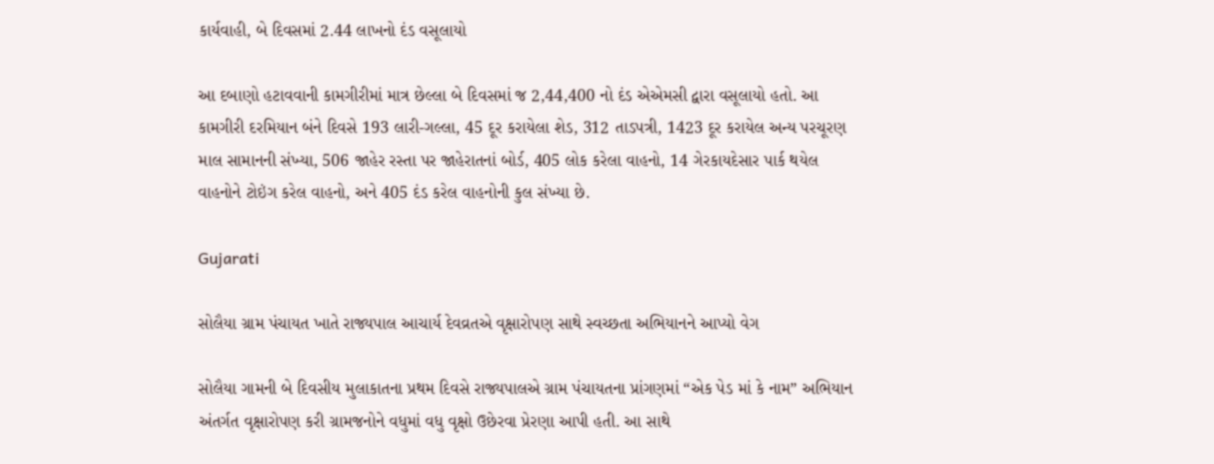કાર્યવાહી, બે દિવસમાં 2.44 લાખનો દંડ વસૂલાયો

આ દબાણો હટાવવાની કામગીરીમાં માત્ર છેલ્લા બે દિવસમાં જ 2,44,400 નો દંડ એએમસી દ્વારા વસૂલાયો હતો. આ કામગીરી દરમિયાન બંને દિવસે 193 લારી-ગલ્લા, 45 દૂર કરાયેલા શેડ, 312 તાડપત્રી, 1423 દૂર કરાયેલ અન્ય પરચૂરણ માલ સામાનની સંખ્યા, 506 જાહેર રસ્તા પર જાહેરાતનાં બોર્ડ, 405 લોક કરેલા વાહનો, 14 ગેરકાયદેસાર પાર્ક થયેલ વાહનોને ટોઇંગ કરેલ વાહનો, અને 405 દંડ કરેલ વાહનોની કુલ સંખ્યા છે.

Gujarati

સોલૈયા ગ્રામ પંચાયત ખાતે રાજ્યપાલ આચાર્ય દેવવ્રતએ વૃક્ષારોપણ સાથે સ્વચ્છતા અભિયાનને આપ્યો વેગ

સોલૈયા ગામની બે દિવસીય મુલાકાતના પ્રથમ દિવસે રાજ્યપાલએ ગ્રામ પંચાયતના પ્રાંગણમાં “એક પેડ માં કે નામ” અભિયાન અંતર્ગત વૃક્ષારોપણ કરી ગ્રામજનોને વધુમાં વધુ વૃક્ષો ઉછેરવા પ્રેરણા આપી હતી. આ સાથે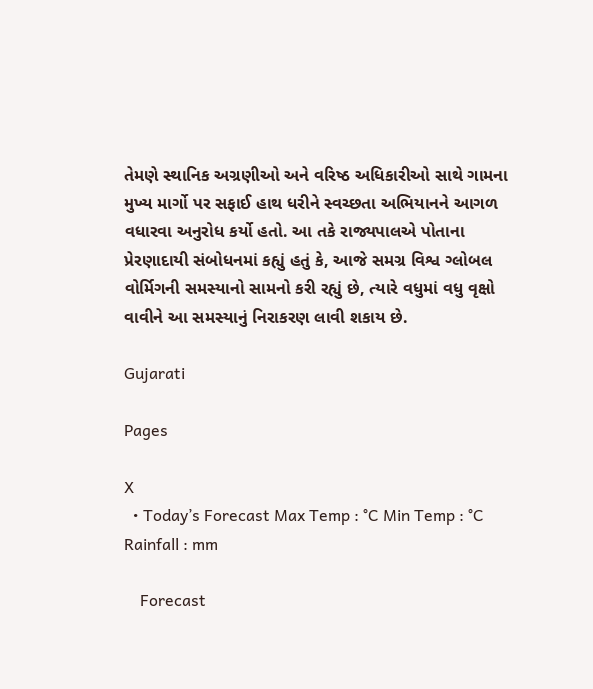તેમણે સ્થાનિક અગ્રણીઓ અને વરિષ્ઠ અધિકારીઓ સાથે ગામના મુખ્ય માર્ગો પર સફાઈ હાથ ધરીને સ્વચ્છતા અભિયાનને આગળ વધારવા અનુરોધ કર્યો હતો. આ તકે રાજ્યપાલએ પોતાના પ્રેરણાદાયી સંબોધનમાં કહ્યું હતું કે, આજે સમગ્ર વિશ્વ ગ્લોબલ વોર્મિગની સમસ્યાનો સામનો કરી રહ્યું છે, ત્યારે વધુમાં વધુ વૃક્ષો વાવીને આ સમસ્યાનું નિરાકરણ લાવી શકાય છે.

Gujarati

Pages

X
  • Today’s Forecast Max Temp : °C Min Temp : °C Rainfall : mm

    Forecast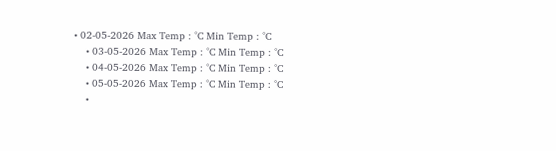• 02-05-2026 Max Temp : °C Min Temp : °C
    • 03-05-2026 Max Temp : °C Min Temp : °C
    • 04-05-2026 Max Temp : °C Min Temp : °C
    • 05-05-2026 Max Temp : °C Min Temp : °C
    •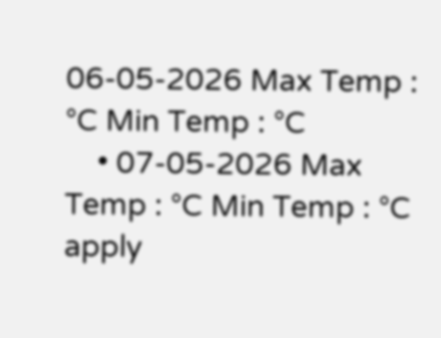06-05-2026 Max Temp : °C Min Temp : °C
    • 07-05-2026 Max Temp : °C Min Temp : °C
apply